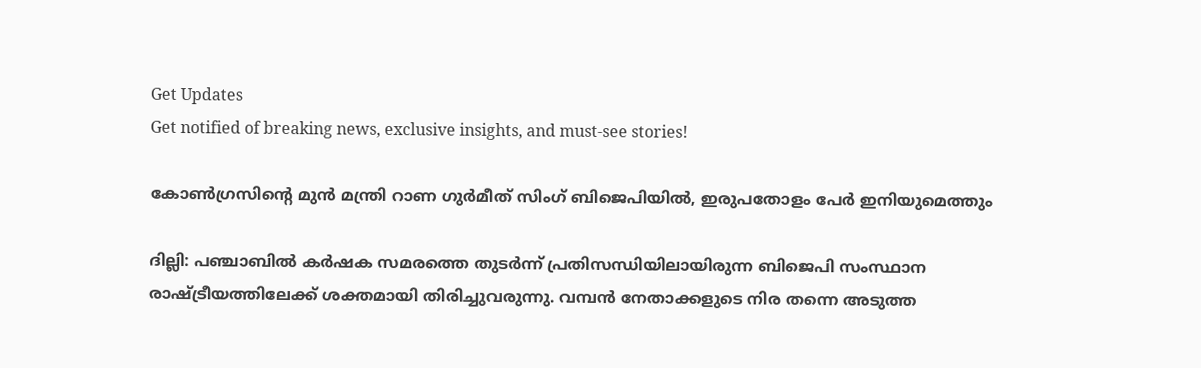Get Updates
Get notified of breaking news, exclusive insights, and must-see stories!

കോണ്‍ഗ്രസിന്റെ മുന്‍ മന്ത്രി റാണ ഗുര്‍മീത് സിംഗ് ബിജെപിയില്‍, ഇരുപതോളം പേര്‍ ഇനിയുമെത്തും

ദില്ലി: പഞ്ചാബില്‍ കര്‍ഷക സമരത്തെ തുടര്‍ന്ന് പ്രതിസന്ധിയിലായിരുന്ന ബിജെപി സംസ്ഥാന രാഷ്ട്രീയത്തിലേക്ക് ശക്തമായി തിരിച്ചുവരുന്നു. വമ്പന്‍ നേതാക്കളുടെ നിര തന്നെ അടുത്ത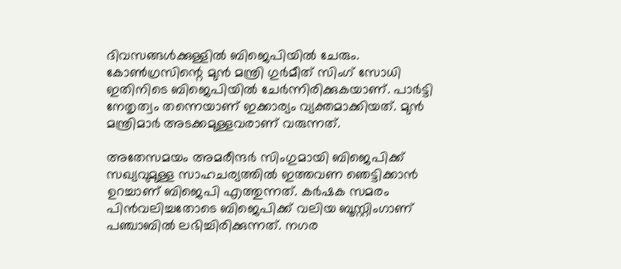ദിവസങ്ങള്‍ക്കുള്ളില്‍ ബിജെപിയില്‍ ചേരും. കോണ്‍ഗ്രസിന്റെ മുന്‍ മന്ത്രി ഗുര്‍മീത് സിംഗ് സോധി ഇതിനിടെ ബിജെപിയില്‍ ചേര്‍ന്നിരിക്കുകയാണ്. പാര്‍ട്ടി നേതൃത്വം തന്നെയാണ് ഇക്കാര്യം വ്യക്തമാക്കിയത്. മുന്‍ മന്ത്രിമാര്‍ അടക്കമുള്ളവരാണ് വരുന്നത്.

അതേസമയം അമരീന്ദര്‍ സിംഗുമായി ബിജെപിക്ക് സഖ്യവുമുള്ള സാഹചര്യത്തില്‍ ഇത്തവണ ഞെട്ടിക്കാന്‍ ഉറച്ചാണ് ബിജെപി എത്തുന്നത്. കര്‍ഷക സമരം പിന്‍വലിച്ചതോടെ ബിജെപിക്ക് വലിയ ബൂസ്റ്റിംഗാണ് പഞ്ചാബില്‍ ലഭിച്ചിരിക്കുന്നത്. നഗര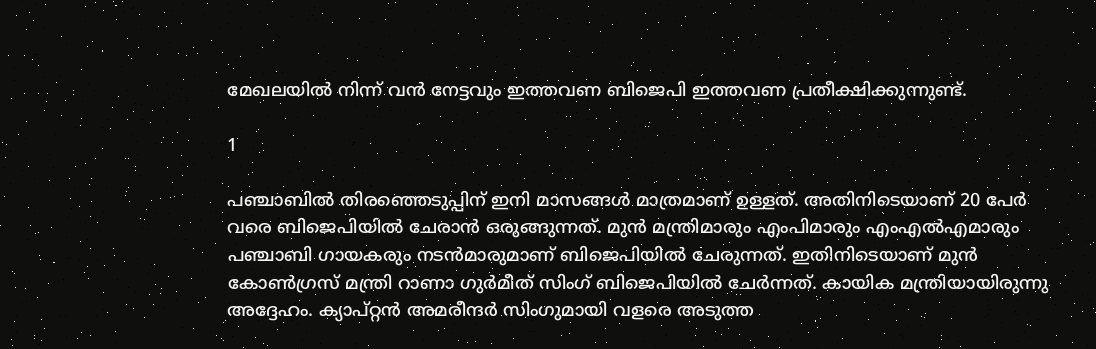മേഖലയില്‍ നിന്ന് വന്‍ നേട്ടവും ഇത്തവണ ബിജെപി ഇത്തവണ പ്രതീക്ഷിക്കുന്നുണ്ട്.

1

പഞ്ചാബില്‍ തിരഞ്ഞെടുപ്പിന് ഇനി മാസങ്ങള്‍ മാത്രമാണ് ഉള്ളത്. അതിനിടെയാണ് 20 പേര്‍ വരെ ബിജെപിയില്‍ ചേരാന്‍ ഒരുങ്ങുന്നത്. മുന്‍ മന്ത്രിമാരും എംപിമാരും എംഎല്‍എമാരും പഞ്ചാബി ഗായകരും നടന്‍മാരുമാണ് ബിജെപിയില്‍ ചേരുന്നത്. ഇതിനിടെയാണ് മുന്‍ കോണ്‍ഗ്രസ് മന്ത്രി റാണാ ഗുര്‍മീത് സിംഗ് ബിജെപിയില്‍ ചേര്‍ന്നത്. കായിക മന്ത്രിയായിരുന്നു അദ്ദേഹം. ക്യാപ്റ്റന്‍ അമരീന്ദര്‍ സിംഗുമായി വളരെ അടുത്ത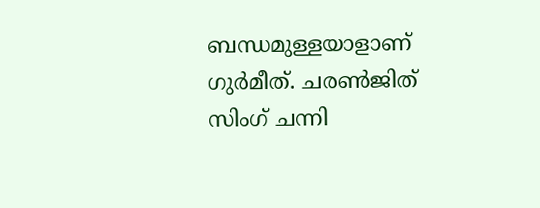ബന്ധമുള്ളയാളാണ് ഗുര്‍മീത്. ചരണ്‍ജിത് സിംഗ് ചന്നി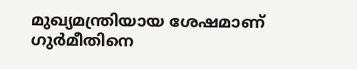മുഖ്യമന്ത്രിയായ ശേഷമാണ് ഗുര്‍മീതിനെ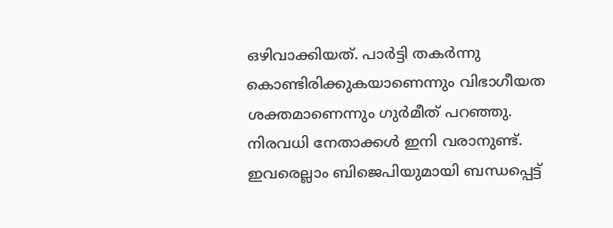ഒഴിവാക്കിയത്. പാര്‍ട്ടി തകര്‍ന്നു കൊണ്ടിരിക്കുകയാണെന്നും വിഭാഗീയത ശക്തമാണെന്നും ഗുര്‍മീത് പറഞ്ഞു. നിരവധി നേതാക്കള്‍ ഇനി വരാനുണ്ട്. ഇവരെല്ലാം ബിജെപിയുമായി ബന്ധപ്പെട്ട്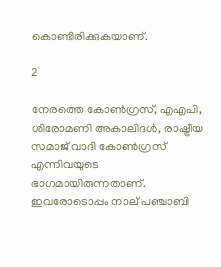കൊണ്ടിരിക്കുകയാണ്.

2

നേരത്തെ കോണ്‍ഗ്രസ്, എഎപി, ശിരോമണി അകാലിദള്‍, രാഷ്ട്രീയ സമാജ് വാദി കോണ്‍ഗ്രസ് എന്നിവയുടെ ഭാഗമായിരുന്നതാണ്. ഇവരോടൊപ്പം നാല് പഞ്ചാബി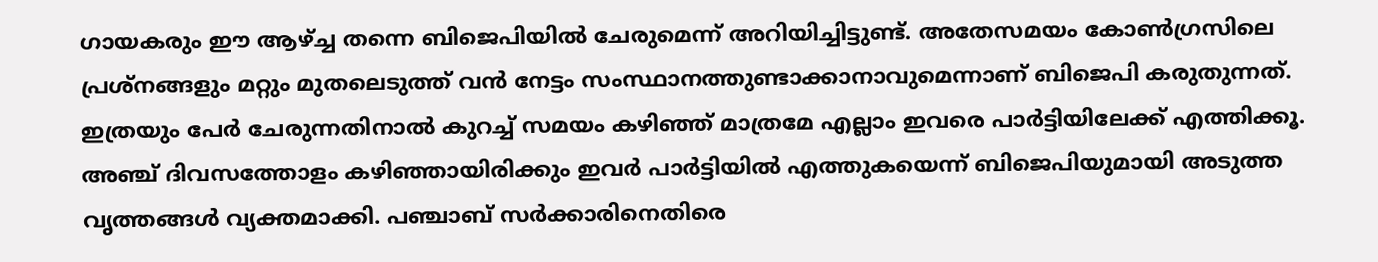ഗായകരും ഈ ആഴ്ച്ച തന്നെ ബിജെപിയില്‍ ചേരുമെന്ന് അറിയിച്ചിട്ടുണ്ട്. അതേസമയം കോണ്‍ഗ്രസിലെ പ്രശ്‌നങ്ങളും മറ്റും മുതലെടുത്ത് വന്‍ നേട്ടം സംസ്ഥാനത്തുണ്ടാക്കാനാവുമെന്നാണ് ബിജെപി കരുതുന്നത്. ഇത്രയും പേര്‍ ചേരുന്നതിനാല്‍ കുറച്ച് സമയം കഴിഞ്ഞ് മാത്രമേ എല്ലാം ഇവരെ പാര്‍ട്ടിയിലേക്ക് എത്തിക്കൂ. അഞ്ച് ദിവസത്തോളം കഴിഞ്ഞായിരിക്കും ഇവര്‍ പാര്‍ട്ടിയില്‍ എത്തുകയെന്ന് ബിജെപിയുമായി അടുത്ത വൃത്തങ്ങള്‍ വ്യക്തമാക്കി. പഞ്ചാബ് സര്‍ക്കാരിനെതിരെ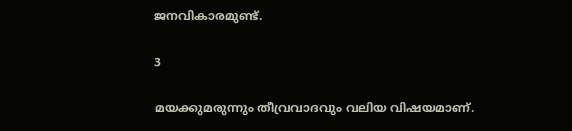ജനവികാരമുണ്ട്.

3

മയക്കുമരുന്നും തീവ്രവാദവും വലിയ വിഷയമാണ്.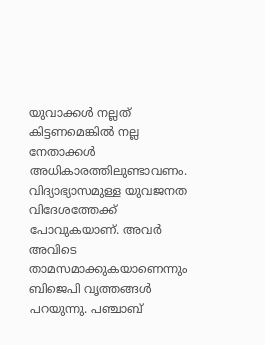യുവാക്കള്‍ നല്ലത് കിട്ടണമെങ്കില്‍ നല്ല നേതാക്കള്‍ അധികാരത്തിലുണ്ടാവണം. വിദ്യാഭ്യാസമുള്ള യുവജനത വിദേശത്തേക്ക് പോവുകയാണ്. അവര്‍ അവിടെ താമസമാക്കുകയാണെന്നും ബിജെപി വൃത്തങ്ങള്‍ പറയുന്നു. പഞ്ചാബ്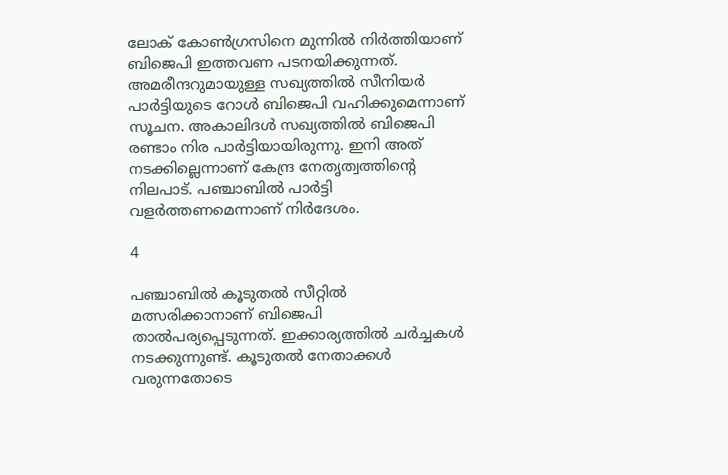ലോക് കോണ്‍ഗ്രസിനെ മുന്നില്‍ നിര്‍ത്തിയാണ് ബിജെപി ഇത്തവണ പടനയിക്കുന്നത്. അമരീന്ദറുമായുള്ള സഖ്യത്തില്‍ സീനിയര്‍ പാര്‍ട്ടിയുടെ റോള്‍ ബിജെപി വഹിക്കുമെന്നാണ് സൂചന. അകാലിദള്‍ സഖ്യത്തില്‍ ബിജെപി രണ്ടാം നിര പാര്‍ട്ടിയായിരുന്നു. ഇനി അത് നടക്കില്ലെന്നാണ് കേന്ദ്ര നേതൃത്വത്തിന്റെ നിലപാട്. പഞ്ചാബില്‍ പാര്‍ട്ടി വളര്‍ത്തണമെന്നാണ് നിര്‍ദേശം.

4

പഞ്ചാബില്‍ കൂടുതല്‍ സീറ്റില്‍ മത്സരിക്കാനാണ് ബിജെപി താല്‍പര്യപ്പെടുന്നത്. ഇക്കാര്യത്തില്‍ ചര്‍ച്ചകള്‍ നടക്കുന്നുണ്ട്. കൂടുതല്‍ നേതാക്കള്‍ വരുന്നതോടെ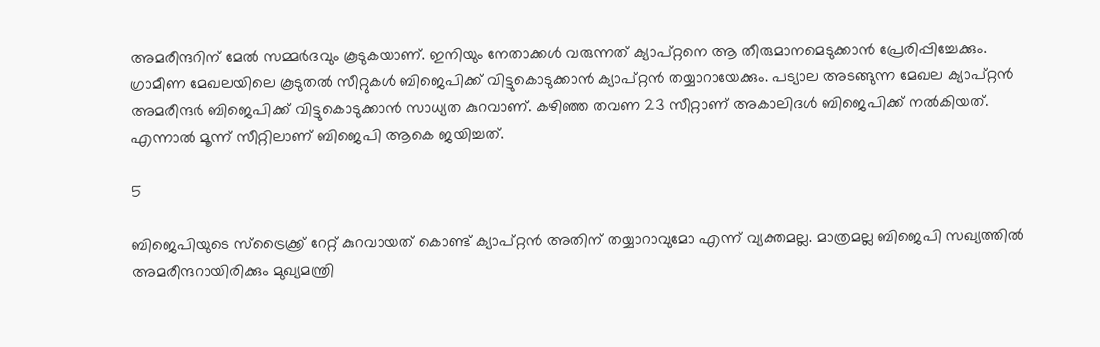അമരീന്ദറിന് മേല്‍ സമ്മര്‍ദവും കൂടുകയാണ്. ഇനിയും നേതാക്കള്‍ വരുന്നത് ക്യാപ്റ്റനെ ആ തീരുമാനമെടുക്കാന്‍ പ്രേരിപ്പിച്ചേക്കും. ഗ്രാമീണ മേഖലയിലെ കൂടുതല്‍ സീറ്റുകള്‍ ബിജെപിക്ക് വിട്ടുകൊടുക്കാന്‍ ക്യാപ്റ്റന്‍ തയ്യാറായേക്കും. പട്യാല അടങ്ങുന്ന മേഖല ക്യാപ്റ്റന്‍ അമരീന്ദര്‍ ബിജെപിക്ക് വിട്ടുകൊടുക്കാന്‍ സാധ്യത കുറവാണ്. കഴിഞ്ഞ തവണ 23 സീറ്റാണ് അകാലിദള്‍ ബിജെപിക്ക് നല്‍കിയത്. എന്നാല്‍ മൂന്ന് സീറ്റിലാണ് ബിജെപി ആകെ ജയിച്ചത്.

5

ബിജെപിയുടെ സ്‌ട്രൈക്ക്ര് റേറ്റ് കുറവായത് കൊണ്ട് ക്യാപ്റ്റന്‍ അതിന് തയ്യാറാവുമോ എന്ന് വ്യക്തമല്ല. മാത്രമല്ല ബിജെപി സഖ്യത്തില്‍ അമരീന്ദറായിരിക്കും മുഖ്യമന്ത്രി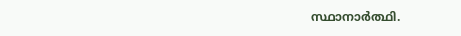സ്ഥാനാര്‍ത്ഥി.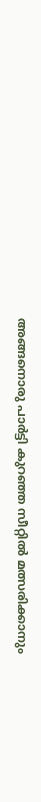അങ്ങനൊരു പാര്‍ട്ടി കുറഞ്ഞ സീറ്റില്‍ മത്സരിക്കാനും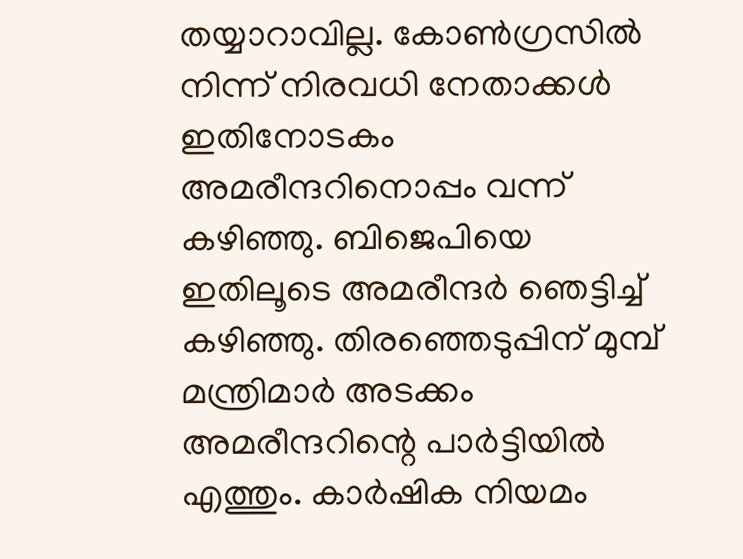തയ്യാറാവില്ല. കോണ്‍ഗ്രസില്‍ നിന്ന് നിരവധി നേതാക്കള്‍ ഇതിനോടകം അമരീന്ദറിനൊപ്പം വന്ന് കഴിഞ്ഞു. ബിജെപിയെ ഇതിലൂടെ അമരീന്ദര്‍ ഞെട്ടിച്ച് കഴിഞ്ഞു. തിരഞ്ഞെടുപ്പിന് മുമ്പ് മന്ത്രിമാര്‍ അടക്കം അമരീന്ദറിന്റെ പാര്‍ട്ടിയില്‍ എത്തും. കാര്‍ഷിക നിയമം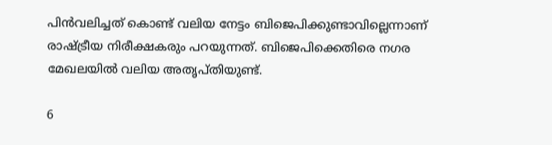പിന്‍വലിച്ചത് കൊണ്ട് വലിയ നേട്ടം ബിജെപിക്കുണ്ടാവില്ലെന്നാണ് രാഷ്ട്രീയ നിരീക്ഷകരും പറയുന്നത്. ബിജെപിക്കെതിരെ നഗര മേഖലയില്‍ വലിയ അതൃപ്തിയുണ്ട്.

6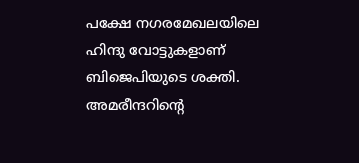പക്ഷേ നഗരമേഖലയിലെ ഹിന്ദു വോട്ടുകളാണ് ബിജെപിയുടെ ശക്തി. അമരീന്ദറിന്റെ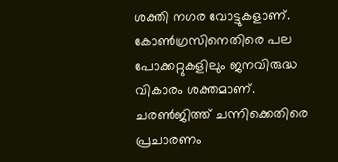ശക്തി നഗര വോട്ടുകളാണ്. കോണ്‍ഗ്രസിനെതിരെ പല പോക്കറ്റുകളിലും ജനവിരുദ്ധ വികാരം ശക്തമാണ്. ചരണ്‍ജിത്ത് ചന്നിക്കെതിരെ പ്രചാരണം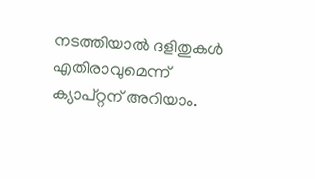നടത്തിയാല്‍ ദളിതുകള്‍ എതിരാവുമെന്ന് ക്യാപ്റ്റന് അറിയാം.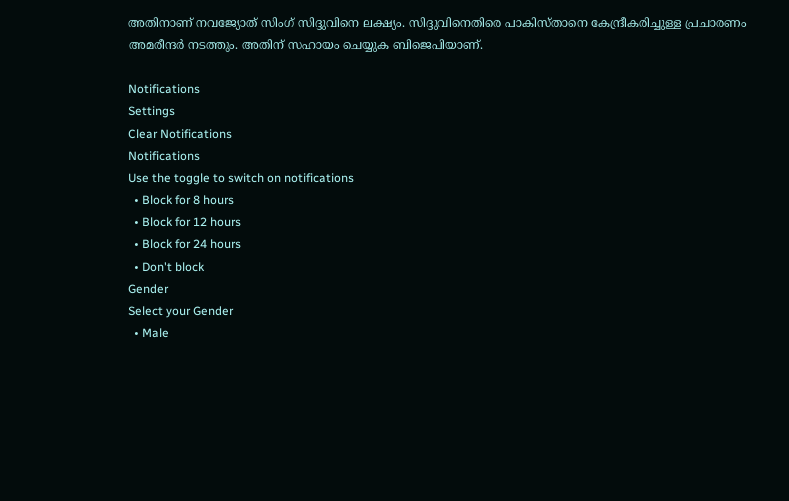അതിനാണ് നവജ്യോത് സിംഗ് സിദ്ദുവിനെ ലക്ഷ്യം. സിദ്ദുവിനെതിരെ പാകിസ്താനെ കേന്ദ്രീകരിച്ചുള്ള പ്രചാരണം അമരീന്ദര്‍ നടത്തും. അതിന് സഹായം ചെയ്യുക ബിജെപിയാണ്.

Notifications
Settings
Clear Notifications
Notifications
Use the toggle to switch on notifications
  • Block for 8 hours
  • Block for 12 hours
  • Block for 24 hours
  • Don't block
Gender
Select your Gender
  • Male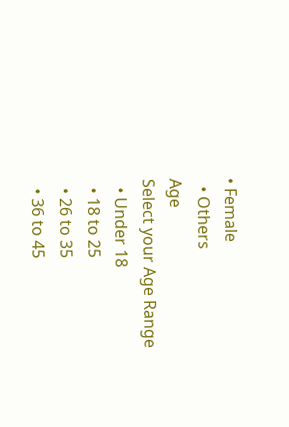• Female
  • Others
Age
Select your Age Range
  • Under 18
  • 18 to 25
  • 26 to 35
  • 36 to 45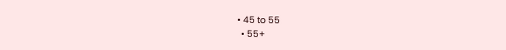• 45 to 55
  • 55+